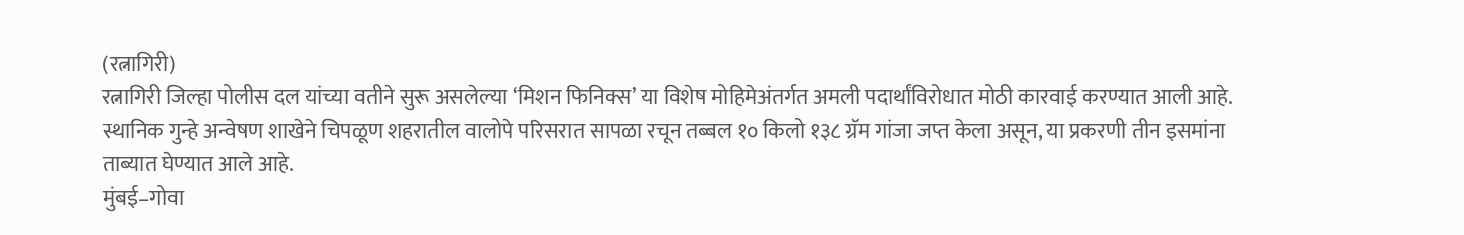(रत्नागिरी)
रत्नागिरी जिल्हा पोलीस दल यांच्या वतीने सुरू असलेल्या ‘मिशन फिनिक्स’ या विशेष मोहिमेअंतर्गत अमली पदार्थांविरोधात मोठी कारवाई करण्यात आली आहे. स्थानिक गुन्हे अन्वेषण शाखेने चिपळूण शहरातील वालोपे परिसरात सापळा रचून तब्बल १० किलो १३८ ग्रॅम गांजा जप्त केला असून, या प्रकरणी तीन इसमांना ताब्यात घेण्यात आले आहे.
मुंबई–गोवा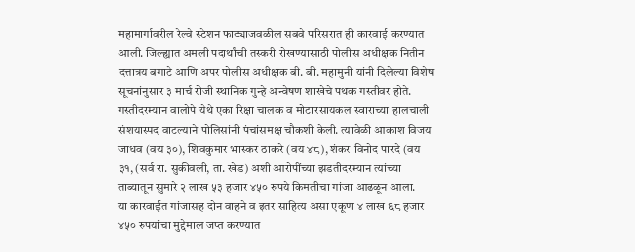महामार्गावरील रेल्वे स्टेशन फाट्याजवळील सबवे परिसरात ही कारवाई करण्यात आली. जिल्ह्यात अमली पदार्थांची तस्करी रोखण्यासाठी पोलीस अधीक्षक नितीन दत्तात्रय बगाटे आणि अपर पोलीस अधीक्षक बी. बी. महामुनी यांनी दिलेल्या विशेष सूचनांनुसार ३ मार्च रोजी स्थानिक गुन्हे अन्वेषण शाखेचे पथक गस्तीवर होते.
गस्तीदरम्यान वालोपे येथे एका रिक्षा चालक व मोटारसायकल स्वाराच्या हालचाली संशयास्पद वाटल्याने पोलिसांनी पंचांसमक्ष चौकशी केली. त्यावेळी आकाश विजय जाधव (वय ३०), शिवकुमार भास्कर ठाकरे (वय ४८), शंकर विनोद पारदे (वय ३१, (सर्व रा. सुकीवली, ता. खेड) अशी आरोपींच्या झडतीदरम्यान त्यांच्या ताब्यातून सुमारे २ लाख ५३ हजार ४५० रुपये किमतीचा गांजा आढळून आला.
या कारवाईत गांजासह दोन वाहने व इतर साहित्य असा एकूण ४ लाख ६८ हजार ४५० रुपयांचा मुद्देमाल जप्त करण्यात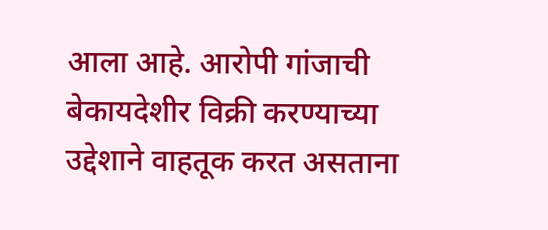आला आहे. आरोपी गांजाची बेकायदेशीर विक्री करण्याच्या उद्देशाने वाहतूक करत असताना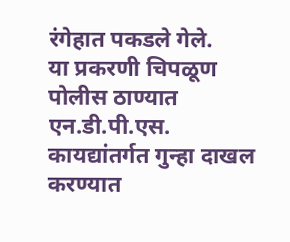रंगेहात पकडले गेले.
या प्रकरणी चिपळूण पोलीस ठाण्यात एन.डी.पी.एस. कायद्यांतर्गत गुन्हा दाखल करण्यात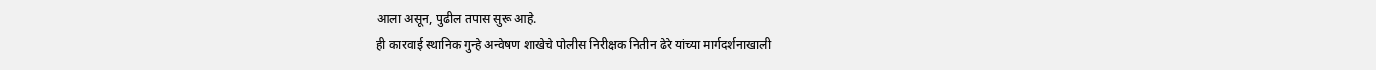आला असून, पुढील तपास सुरू आहे.
ही कारवाई स्थानिक गुन्हे अन्वेषण शाखेचे पोलीस निरीक्षक नितीन ढेरे यांच्या मार्गदर्शनाखाली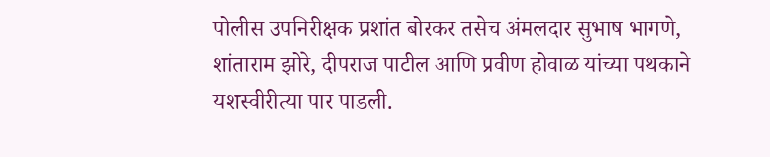पोलीस उपनिरीक्षक प्रशांत बोरकर तसेच अंमलदार सुभाष भागणे, शांताराम झोरे, दीपराज पाटील आणि प्रवीण होवाळ यांच्या पथकाने यशस्वीरीत्या पार पाडली.